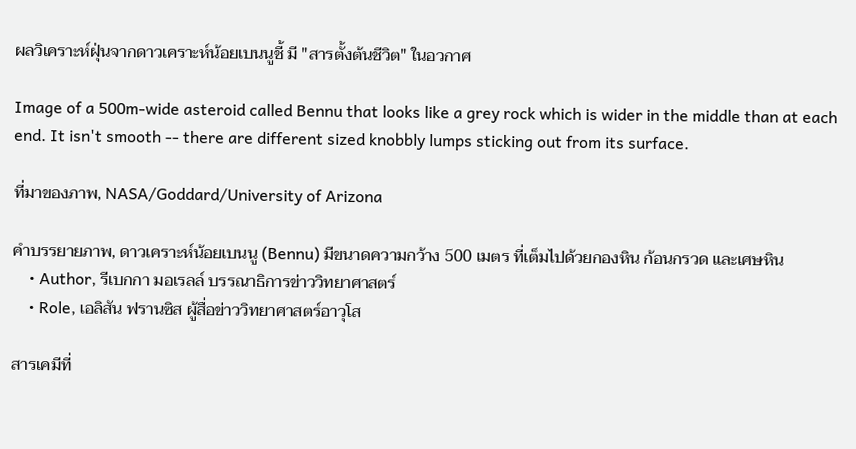ผลวิเคราะห์ฝุ่นจากดาวเคราะห์น้อยเบนนูชี้ มี "สารตั้งต้นชีวิต" ในอวกาศ

Image of a 500m-wide asteroid called Bennu that looks like a grey rock which is wider in the middle than at each end. It isn't smooth -- there are different sized knobbly lumps sticking out from its surface.

ที่มาของภาพ, NASA/Goddard/University of Arizona

คำบรรยายภาพ, ดาวเคราะห์น้อยเบนนู (Bennu) มีขนาดความกว้าง 500 เมตร ที่เต็มไปด้วยกองหิน ก้อนกรวด และเศษหิน
    • Author, รีเบกกา มอเรลล์ บรรณาธิการข่าววิทยาศาสตร์
    • Role, เอลิสัน ฟรานซิส ผู้สื่อข่าววิทยาศาสตร์อาวุโส

สารเคมีที่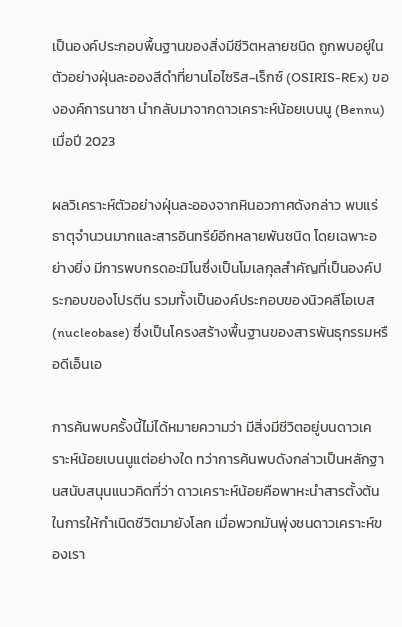เป็นองค์ประกอบพื้นฐานของสิ่งมีชีวิตหลายชนิด ถูกพบอยู่ในตัวอย่างฝุ่นละอองสีดำที่ยานโอไซริส-เร็กซ์ (OSIRIS-REx) ขององค์การนาซา นำกลับมาจากดาวเคราะห์น้อยเบนนู (Bennu) เมื่อปี 2023

ผลวิเคราะห์ตัวอย่างฝุ่นละอองจากหินอวกาศดังกล่าว พบแร่ธาตุจำนวนมากและสารอินทรีย์อีกหลายพันชนิด โดยเฉพาะอย่างยิ่ง มีการพบกรดอะมิโนซึ่งเป็นโมเลกุลสำคัญที่เป็นองค์ประกอบของโปรตีน รวมทั้งเป็นองค์ประกอบของนิวคลีโอเบส (nucleobase) ซึ่งเป็นโครงสร้างพื้นฐานของสารพันธุกรรมหรือดีเอ็นเอ

การค้นพบครั้งนี้ไม่ได้หมายความว่า มีสิ่งมีชีวิตอยู่บนดาวเคราะห์น้อยเบนนูแต่อย่างใด ทว่าการค้นพบดังกล่าวเป็นหลักฐานสนับสนุนแนวคิดที่ว่า ดาวเคราะห์น้อยคือพาหะนำสารตั้งต้นในการให้กำเนิดชีวิตมายังโลก เมื่อพวกมันพุ่งชนดาวเคราะห์ของเรา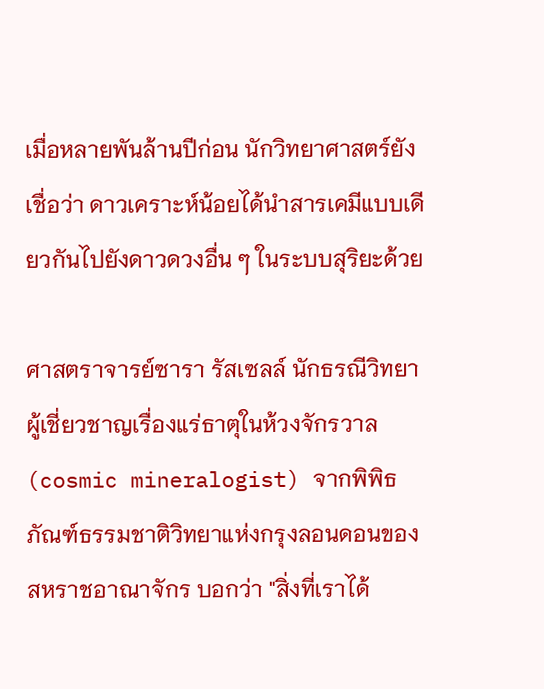เมื่อหลายพันล้านปีก่อน นักวิทยาศาสตร์ยังเชื่อว่า ดาวเคราะห์น้อยได้นำสารเคมีแบบเดียวกันไปยังดาวดวงอื่น ๆ ในระบบสุริยะด้วย

ศาสตราจารย์ซารา รัสเซลล์ นักธรณีวิทยาผู้เชี่ยวชาญเรื่องแร่ธาตุในห้วงจักรวาล (cosmic mineralogist) จากพิพิธภัณฑ์ธรรมชาติวิทยาแห่งกรุงลอนดอนของสหราชอาณาจักร บอกว่า "สิ่งที่เราได้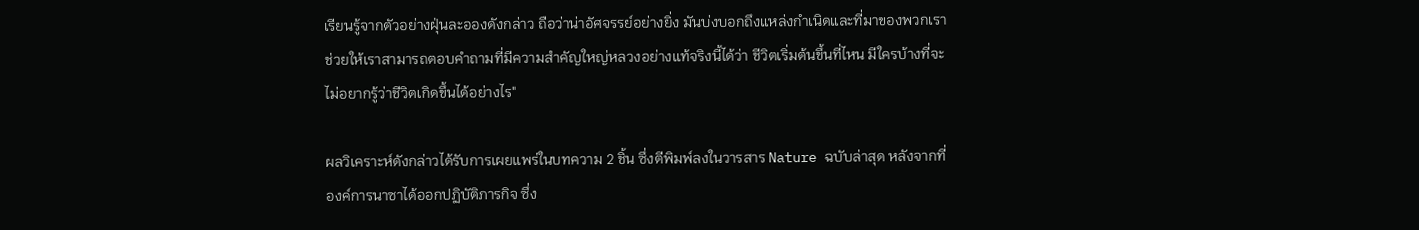เรียนรู้จากตัวอย่างฝุ่นละอองดังกล่าว ถือว่าน่าอัศจรรย์อย่างยิ่ง มันบ่งบอกถึงแหล่งกำเนิดและที่มาของพวกเรา ช่วยให้เราสามารถตอบคำถามที่มีความสำคัญใหญ่หลวงอย่างแท้จริงนี้ได้ว่า ชีวิตเริ่มต้นขึ้นที่ไหน มีใครบ้างที่จะไม่อยากรู้ว่าชีวิตเกิดขึ้นได้อย่างไร"

ผลวิเคราะห์ดังกล่าวได้รับการเผยแพร่ในบทความ 2 ชิ้น ซึ่งตีพิมพ์ลงในวารสาร Nature ฉบับล่าสุด หลังจากที่องค์การนาซาได้ออกปฏิบัติภารกิจ ซึ่ง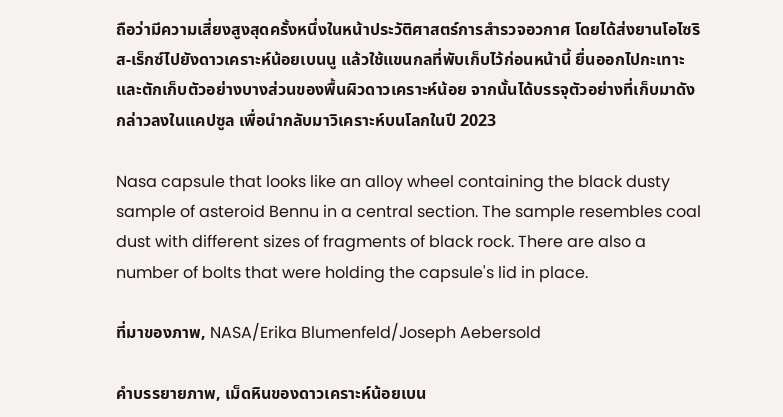ถือว่ามีความเสี่ยงสูงสุดครั้งหนึ่งในหน้าประวัติศาสตร์การสำรวจอวกาศ โดยได้ส่งยานโอไซริส-เร็กซ์ไปยังดาวเคราะห์น้อยเบนนู แล้วใช้แขนกลที่พับเก็บไว้ก่อนหน้านี้ ยื่นออกไปกะเทาะและตักเก็บตัวอย่างบางส่วนของพื้นผิวดาวเคราะห์น้อย จากนั้นได้บรรจุตัวอย่างที่เก็บมาดังกล่าวลงในแคปซูล เพื่อนำกลับมาวิเคราะห์บนโลกในปี 2023

Nasa capsule that looks like an alloy wheel containing the black dusty sample of asteroid Bennu in a central section. The sample resembles coal dust with different sizes of fragments of black rock. There are also a number of bolts that were holding the capsule's lid in place.

ที่มาของภาพ, NASA/Erika Blumenfeld/Joseph Aebersold

คำบรรยายภาพ, เม็ดหินของดาวเคราะห์น้อยเบน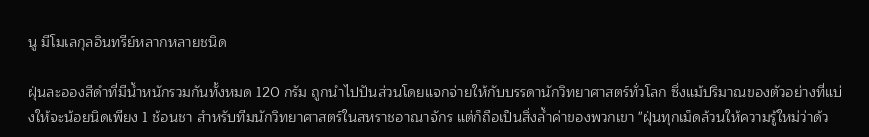นู มีโมเลกุลอินทรีย์หลากหลายชนิด

ฝุ่นละอองสีดำที่มีน้ำหนักรวมกันทั้งหมด 120 กรัม ถูกนำไปปันส่วนโดยแจกจ่ายให้กับบรรดานักวิทยาศาสตร์ทั่วโลก ซึ่งแม้ปริมาณของตัวอย่างที่แบ่งให้จะน้อยนิดเพียง 1 ช้อนชา สำหรับทีมนักวิทยาศาสตร์ในสหราชอาณาจักร แต่ก็ถือเป็นสิ่งล้ำค่าของพวกเขา "ฝุ่นทุกเม็ดล้วนให้ความรู้ใหม่ว่าด้ว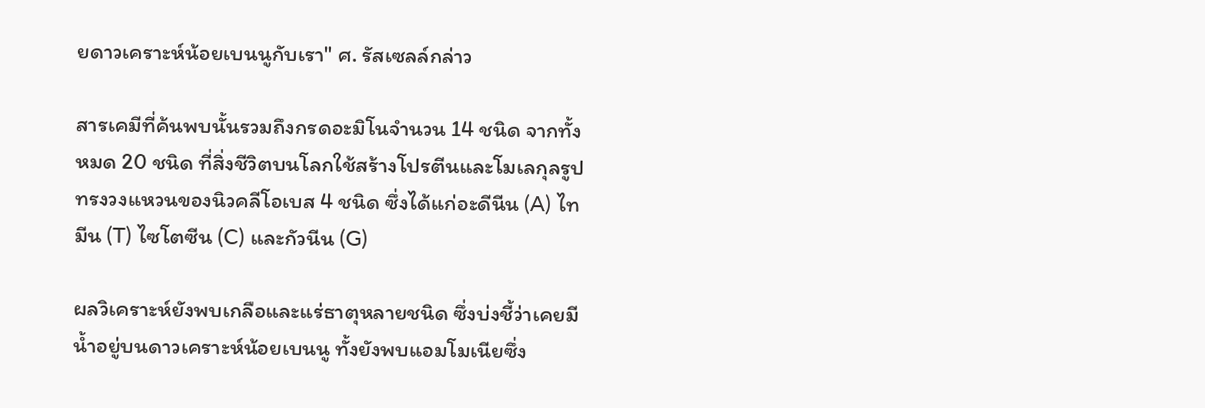ยดาวเคราะห์น้อยเบนนูกับเรา" ศ. รัสเซลล์กล่าว

สารเคมีที่ค้นพบนั้นรวมถึงกรดอะมิโนจำนวน 14 ชนิด จากทั้งหมด 20 ชนิด ที่สิ่งชีวิตบนโลกใช้สร้างโปรตีนและโมเลกุลรูปทรงวงแหวนของนิวคลีโอเบส 4 ชนิด ซึ่งได้แก่อะดีนีน (A) ไทมีน (T) ไซโตซีน (C) และกัวนีน (G)

ผลวิเคราะห์ยังพบเกลือและแร่ธาตุหลายชนิด ซึ่งบ่งชี้ว่าเคยมีน้ำอยู่บนดาวเคราะห์น้อยเบนนู ทั้งยังพบแอมโมเนียซึ่ง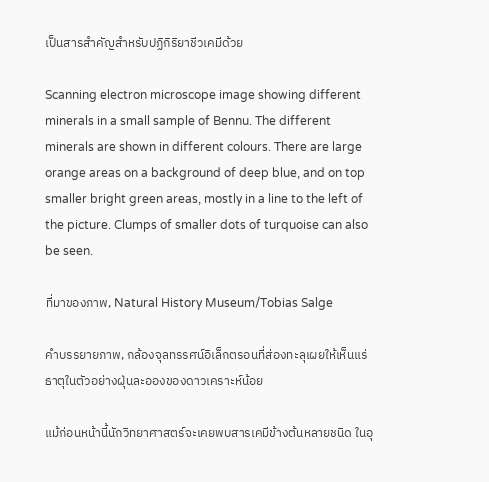เป็นสารสำคัญสำหรับปฏิกิริยาชีวเคมีด้วย

Scanning electron microscope image showing different minerals in a small sample of Bennu. The different minerals are shown in different colours. There are large orange areas on a background of deep blue, and on top smaller bright green areas, mostly in a line to the left of the picture. Clumps of smaller dots of turquoise can also be seen.

ที่มาของภาพ, Natural History Museum/Tobias Salge

คำบรรยายภาพ, กล้องจุลทรรศน์อิเล็กตรอนที่ส่องทะลุเผยให้เห็นแร่ธาตุในตัวอย่างฝุ่นละอองของดาวเคราะห์น้อย

แม้ก่อนหน้านี้นักวิทยาศาสตร์จะเคยพบสารเคมีข้างต้นหลายชนิด ในอุ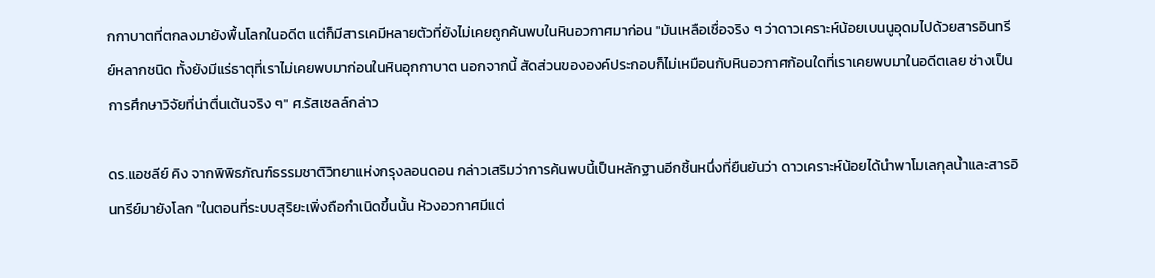กกาบาตที่ตกลงมายังพื้นโลกในอดีต แต่ก็มีสารเคมีหลายตัวที่ยังไม่เคยถูกค้นพบในหินอวกาศมาก่อน "มันเหลือเชื่อจริง ๆ ว่าดาวเคราะห์น้อยเบนนูอุดมไปด้วยสารอินทรีย์หลากชนิด ทั้งยังมีแร่ธาตุที่เราไม่เคยพบมาก่อนในหินอุกกาบาต นอกจากนี้ สัดส่วนขององค์ประกอบก็ไม่เหมือนกับหินอวกาศก้อนใดที่เราเคยพบมาในอดีตเลย ช่างเป็นการศึกษาวิจัยที่น่าตื่นเต้นจริง ๆ" ศ.รัสเซลล์กล่าว

ดร.แอชลีย์ คิง จากพิพิธภัณฑ์ธรรมชาติวิทยาแห่งกรุงลอนดอน กล่าวเสริมว่าการค้นพบนี้เป็นหลักฐานอีกชิ้นหนึ่งที่ยืนยันว่า ดาวเคราะห์น้อยได้นำพาโมเลกุลน้ำและสารอินทรีย์มายังโลก "ในตอนที่ระบบสุริยะเพิ่งถือกำเนิดขึ้นนั้น ห้วงอวกาศมีแต่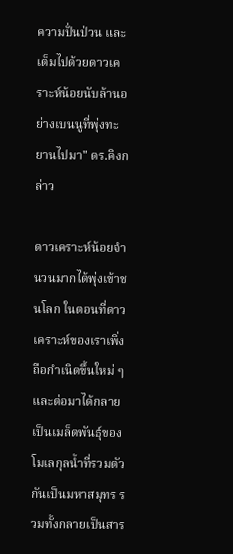ความปั่นป่วน และเต็มไปด้วยดาวเคราะห์น้อยนับล้านอย่างเบนนูที่พุ่งทะยานไปมา" ดร.คิงกล่าว

ดาวเคราะห์น้อยจำนวนมากได้พุ่งเข้าชนโลก ในตอนที่ดาวเคราะห์ของเราเพิ่งถือกำเนิดขึ้นใหม่ ๆ และต่อมาได้กลายเป็นเมล็ดพันธุ์ของโมเลกุลน้ำที่รวมตัวกันเป็นมหาสมุทร รวมทั้งกลายเป็นสาร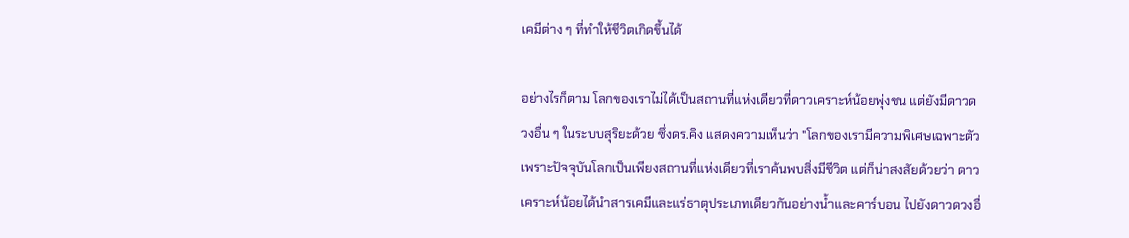เคมีต่าง ๆ ที่ทำให้ชีวิตเกิดขึ้นได้

อย่างไรก็ตาม โลกของเราไม่ได้เป็นสถานที่แห่งเดียวที่ดาวเคราะห์น้อยพุ่งชน แต่ยังมีดาวดวงอื่น ๆ ในระบบสุริยะด้วย ซึ่งดร.คิง แสดงความเห็นว่า "โลกของเรามีความพิเศษเฉพาะตัว เพราะปัจจุบันโลกเป็นเพียงสถานที่แห่งเดียวที่เราค้นพบสิ่งมีชีวิต แต่ก็น่าสงสัยด้วยว่า ดาวเคราะห์น้อยได้นำสารเคมีและแร่ธาตุประเภทเดียวกันอย่างน้ำและคาร์บอน ไปยังดาวดวงอื่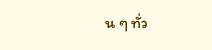น ๆ ทั่ว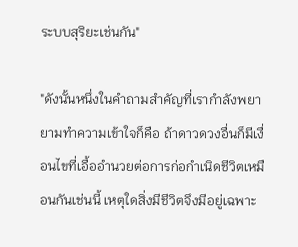ระบบสุริยะเช่นกัน"

"ดังนั้นหนึ่งในคำถามสำคัญที่เรากำลังพยายามทำความเข้าใจก็คือ ถ้าดาวดวงอื่นก็มีเงื่อนไขที่เอื้ออำนวยต่อการก่อกำเนิดชีวิตเหมือนกันเช่นนี้ เหตุใดสิ่งมีชีวิตจึงมีอยู่เฉพาะ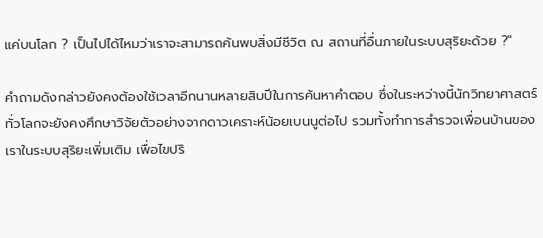แค่บนโลก ? เป็นไปได้ไหมว่าเราจะสามารถค้นพบสิ่งมีชีวิต ณ สถานที่อื่นภายในระบบสุริยะด้วย ?"

คำถามดังกล่าวยังคงต้องใช้เวลาอีกนานหลายสิบปีในการค้นหาคำตอบ ซึ่งในระหว่างนี้นักวิทยาศาสตร์ทั่วโลกจะยังคงศึกษาวิจัยตัวอย่างจากดาวเคราะห์น้อยเบนนูต่อไป รวมทั้งทำการสำรวจเพื่อนบ้านของเราในระบบสุริยะเพิ่มเติม เพื่อไขปริ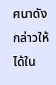ศนาดังกล่าวให้ได้ใน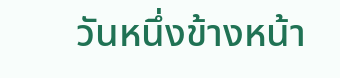วันหนึ่งข้างหน้า